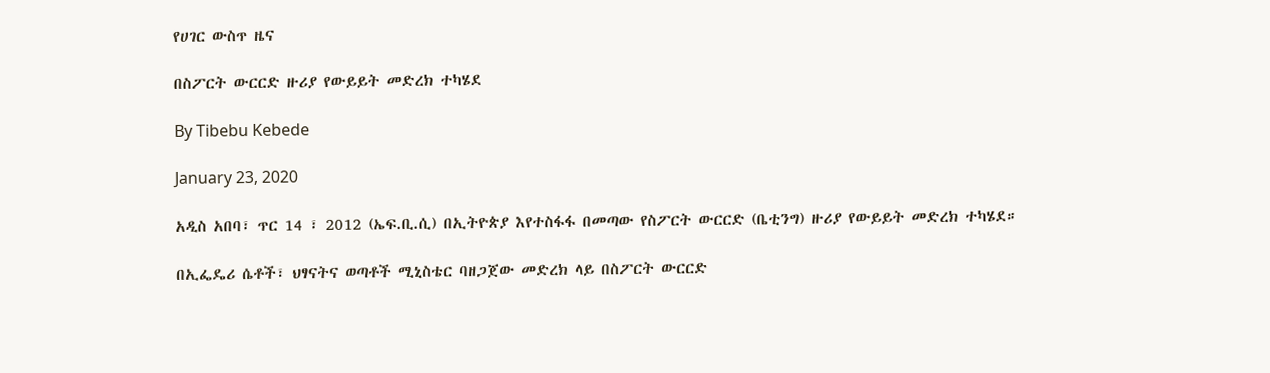የሀገር ውስጥ ዜና

በስፖርት ውርርድ ዙሪያ የውይይት መድረክ ተካሄደ

By Tibebu Kebede

January 23, 2020

አዲስ አበባ፣ ጥር 14 ፣ 2012 (ኤፍ.ቢ.ሲ) በኢትዮጵያ እየተስፋፋ በመጣው የስፖርት ውርርድ (ቤቲንግ) ዙሪያ የውይይት መድረክ ተካሄደ።

በኢፌዴሪ ሴቶች፣ ህፃናትና ወጣቶች ሚኒስቴር ባዘጋጀው መድረክ ላይ በስፖርት ውርርድ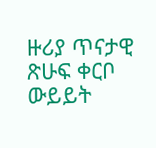ዙሪያ ጥናታዊ ጽሁፍ ቀርቦ ውይይት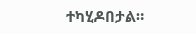ተካሂዶበታል።